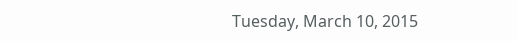Tuesday, March 10, 2015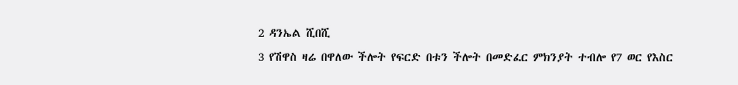2 ዳንኤል ሺበሺ
3 የሽዋስ ዛሬ በዋለው ችሎት የፍርድ በቱን ችሎት በመድፈር ምክንያት ተብሎ የ7 ወር የእስር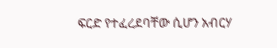ፍርድ የተፈረደባቸው ሲሆን አብርሃ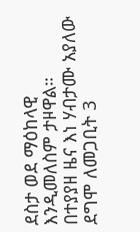ደስታ ወደ ማዕከላዊ እንዲመለስም ታዞዋል።
በተያያዘ ዜና እነ ሃብታሙ አያለው ደግሞ ለመጋቢት 3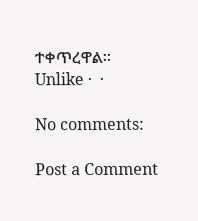ተቀጥረዋል።
Unlike ·  ·

No comments:

Post a Comment